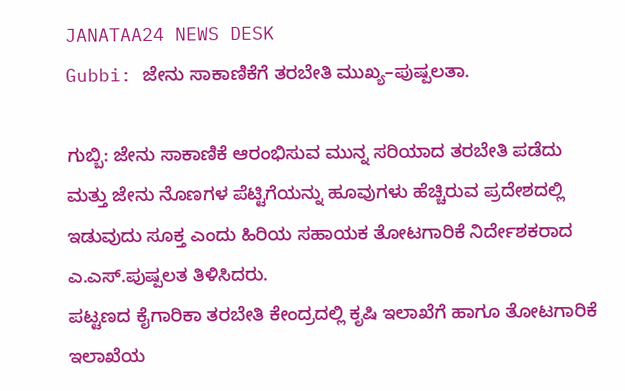JANATAA24 NEWS DESK
Gubbi: ಜೇನು ಸಾಕಾಣಿಕೆಗೆ ತರಬೇತಿ ಮುಖ್ಯ–ಪುಷ್ಪಲತಾ.

ಗುಬ್ಬಿ: ಜೇನು ಸಾಕಾಣಿಕೆ ಆರಂಭಿಸುವ ಮುನ್ನ ಸರಿಯಾದ ತರಬೇತಿ ಪಡೆದು ಮತ್ತು ಜೇನು ನೊಣಗಳ ಪೆಟ್ಟಿಗೆಯನ್ನು ಹೂವುಗಳು ಹೆಚ್ಚಿರುವ ಪ್ರದೇಶದಲ್ಲಿ ಇಡುವುದು ಸೂಕ್ತ ಎಂದು ಹಿರಿಯ ಸಹಾಯಕ ತೋಟಗಾರಿಕೆ ನಿರ್ದೇಶಕರಾದ ಎ.ಎಸ್.ಪುಷ್ಪಲತ ತಿಳಿಸಿದರು.
ಪಟ್ಟಣದ ಕೈಗಾರಿಕಾ ತರಬೇತಿ ಕೇಂದ್ರದಲ್ಲಿ ಕೃಷಿ ಇಲಾಖೆಗೆ ಹಾಗೂ ತೋಟಗಾರಿಕೆ ಇಲಾಖೆಯ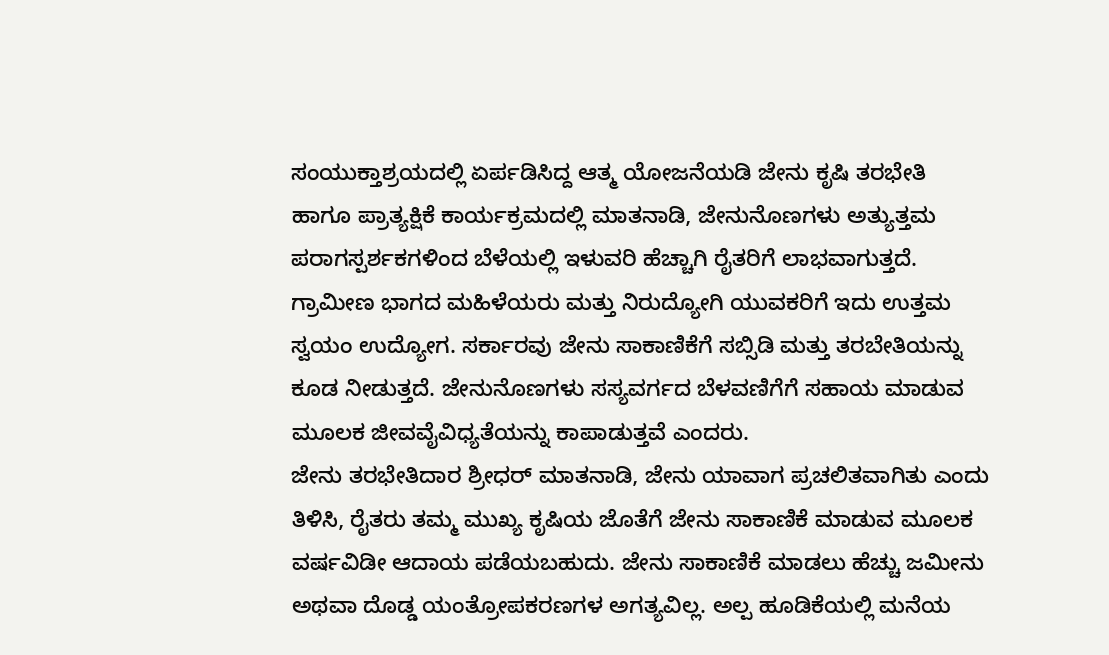ಸಂಯುಕ್ತಾಶ್ರಯದಲ್ಲಿ ಏರ್ಪಡಿಸಿದ್ದ ಆತ್ಮ ಯೋಜನೆಯಡಿ ಜೇನು ಕೃಷಿ ತರಭೇತಿ ಹಾಗೂ ಪ್ರಾತ್ಯಕ್ಷಿಕೆ ಕಾರ್ಯಕ್ರಮದಲ್ಲಿ ಮಾತನಾಡಿ, ಜೇನುನೊಣಗಳು ಅತ್ಯುತ್ತಮ ಪರಾಗಸ್ಪರ್ಶಕಗಳಿಂದ ಬೆಳೆಯಲ್ಲಿ ಇಳುವರಿ ಹೆಚ್ಚಾಗಿ ರೈತರಿಗೆ ಲಾಭವಾಗುತ್ತದೆ. ಗ್ರಾಮೀಣ ಭಾಗದ ಮಹಿಳೆಯರು ಮತ್ತು ನಿರುದ್ಯೋಗಿ ಯುವಕರಿಗೆ ಇದು ಉತ್ತಮ ಸ್ವಯಂ ಉದ್ಯೋಗ. ಸರ್ಕಾರವು ಜೇನು ಸಾಕಾಣಿಕೆಗೆ ಸಬ್ಸಿಡಿ ಮತ್ತು ತರಬೇತಿಯನ್ನು ಕೂಡ ನೀಡುತ್ತದೆ. ಜೇನುನೊಣಗಳು ಸಸ್ಯವರ್ಗದ ಬೆಳವಣಿಗೆಗೆ ಸಹಾಯ ಮಾಡುವ ಮೂಲಕ ಜೀವವೈವಿಧ್ಯತೆಯನ್ನು ಕಾಪಾಡುತ್ತವೆ ಎಂದರು.
ಜೇನು ತರಭೇತಿದಾರ ಶ್ರೀಧರ್ ಮಾತನಾಡಿ, ಜೇನು ಯಾವಾಗ ಪ್ರಚಲಿತವಾಗಿತು ಎಂದು ತಿಳಿಸಿ, ರೈತರು ತಮ್ಮ ಮುಖ್ಯ ಕೃಷಿಯ ಜೊತೆಗೆ ಜೇನು ಸಾಕಾಣಿಕೆ ಮಾಡುವ ಮೂಲಕ ವರ್ಷವಿಡೀ ಆದಾಯ ಪಡೆಯಬಹುದು. ಜೇನು ಸಾಕಾಣಿಕೆ ಮಾಡಲು ಹೆಚ್ಚು ಜಮೀನು ಅಥವಾ ದೊಡ್ಡ ಯಂತ್ರೋಪಕರಣಗಳ ಅಗತ್ಯವಿಲ್ಲ. ಅಲ್ಪ ಹೂಡಿಕೆಯಲ್ಲಿ ಮನೆಯ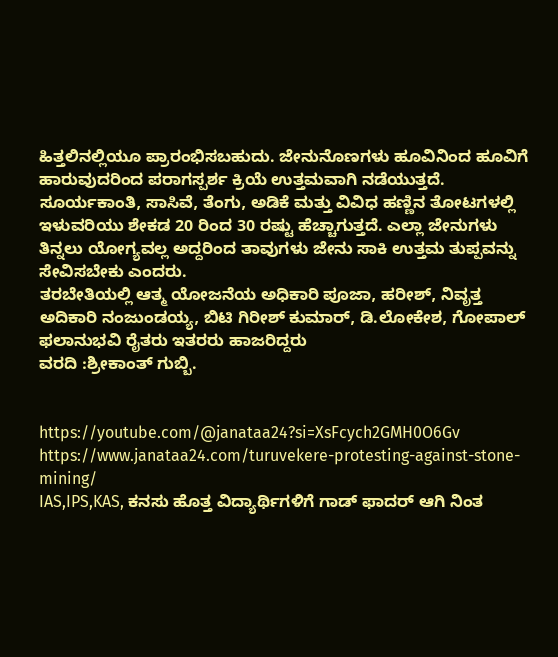ಹಿತ್ತಲಿನಲ್ಲಿಯೂ ಪ್ರಾರಂಭಿಸಬಹುದು. ಜೇನುನೊಣಗಳು ಹೂವಿನಿಂದ ಹೂವಿಗೆ ಹಾರುವುದರಿಂದ ಪರಾಗಸ್ಪರ್ಶ ಕ್ರಿಯೆ ಉತ್ತಮವಾಗಿ ನಡೆಯುತ್ತದೆ. ಸೂರ್ಯಕಾಂತಿ, ಸಾಸಿವೆ, ತೆಂಗು, ಅಡಿಕೆ ಮತ್ತು ವಿವಿಧ ಹಣ್ಣಿನ ತೋಟಗಳಲ್ಲಿ ಇಳುವರಿಯು ಶೇಕಡ 20 ರಿಂದ 30 ರಷ್ಟು ಹೆಚ್ಚಾಗುತ್ತದೆ. ಎಲ್ಲಾ ಜೇನುಗಳು ತಿನ್ನಲು ಯೋಗ್ಯವಲ್ಲ ಅದ್ದರಿಂದ ತಾವುಗಳು ಜೇನು ಸಾಕಿ ಉತ್ತಮ ತುಪ್ಪವನ್ನು ಸೇವಿಸಬೇಕು ಎಂದರು.
ತರಬೇತಿಯಲ್ಲಿ ಆತ್ಮ ಯೋಜನೆಯ ಅಧಿಕಾರಿ ಪೂಜಾ, ಹರೀಶ್, ನಿವೃತ್ತ ಅದಿಕಾರಿ ನಂಜುಂಡಯ್ಯ, ಬಿಟಿ ಗಿರೀಶ್ ಕುಮಾರ್, ಡಿ.ಲೋಕೇಶ, ಗೋಪಾಲ್ ಫಲಾನುಭವಿ ರೈತರು ಇತರರು ಹಾಜರಿದ್ದರು
ವರದಿ :ಶ್ರೀಕಾಂತ್ ಗುಬ್ಬಿ.


https://youtube.com/@janataa24?si=XsFcych2GMH0O6Gv
https://www.janataa24.com/turuvekere-protesting-against-stone-mining/
IAS,IPS,KAS, ಕನಸು ಹೊತ್ತ ವಿದ್ಯಾರ್ಥಿಗಳಿಗೆ ಗಾಡ್ ಫಾದರ್ ಆಗಿ ನಿಂತ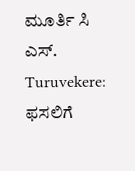ಮೂರ್ತಿ ಸಿ ಎಸ್.
Turuvekere: ಫಸಲಿಗೆ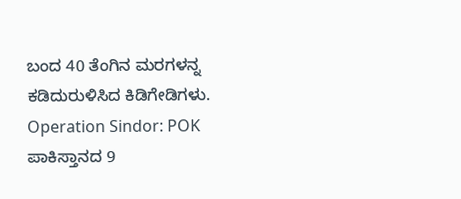ಬಂದ 40 ತೆಂಗಿನ ಮರಗಳನ್ನ ಕಡಿದುರುಳಿಸಿದ ಕಿಡಿಗೇಡಿಗಳು.
Operation Sindor: POK ಪಾಕಿಸ್ತಾನದ 9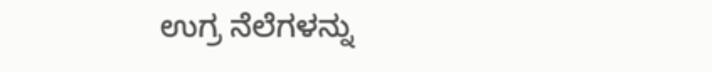ಉಗ್ರ ನೆಲೆಗಳನ್ನು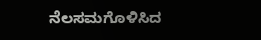ನೆಲಸಮಗೊಳಿಸಿದ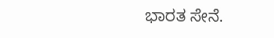ಭಾರತ ಸೇನೆ.